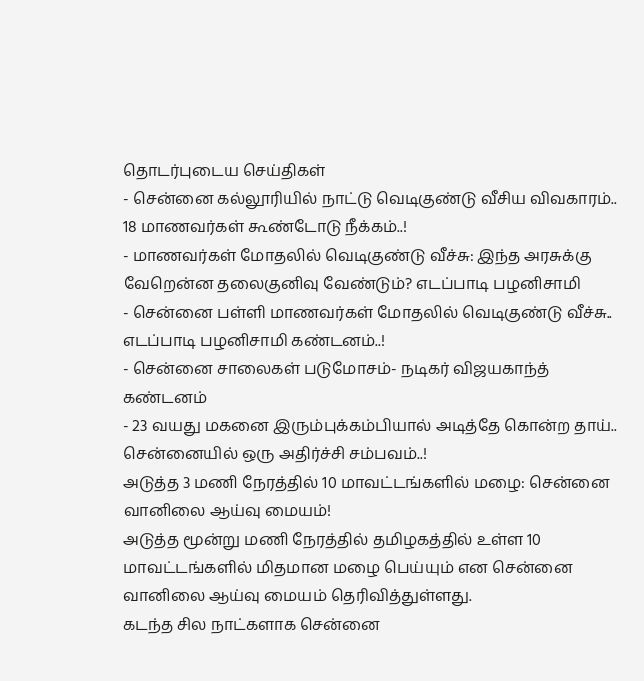தொடர்புடைய செய்திகள்
- சென்னை கல்லூரியில் நாட்டு வெடிகுண்டு வீசிய விவகாரம்.. 18 மாணவர்கள் கூண்டோடு நீக்கம்..!
- மாணவர்கள் மோதலில் வெடிகுண்டு வீச்சு: இந்த அரசுக்கு வேறென்ன தலைகுனிவு வேண்டும்? எடப்பாடி பழனிசாமி
- சென்னை பள்ளி மாணவர்கள் மோதலில் வெடிகுண்டு வீச்சு.. எடப்பாடி பழனிசாமி கண்டனம்..!
- சென்னை சாலைகள் படுமோசம்- நடிகர் விஜயகாந்த் கண்டனம்
- 23 வயது மகனை இரும்புக்கம்பியால் அடித்தே கொன்ற தாய்.. சென்னையில் ஒரு அதிர்ச்சி சம்பவம்..!
அடுத்த 3 மணி நேரத்தில் 10 மாவட்டங்களில் மழை: சென்னை வானிலை ஆய்வு மையம்!
அடுத்த மூன்று மணி நேரத்தில் தமிழகத்தில் உள்ள 10 மாவட்டங்களில் மிதமான மழை பெய்யும் என சென்னை வானிலை ஆய்வு மையம் தெரிவித்துள்ளது.
கடந்த சில நாட்களாக சென்னை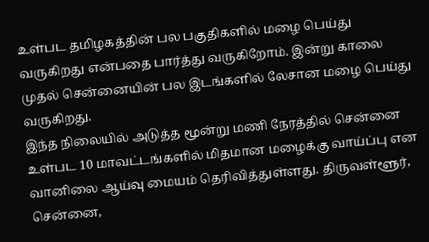உள்பட தமிழகத்தின் பல பகுதிகளில் மழை பெய்து வருகிறது என்பதை பார்த்து வருகிறோம். இன்று காலை முதல் சென்னையின் பல இடங்களில் லேசான மழை பெய்து வருகிறது.
இந்த நிலையில் அடுத்த மூன்று மணி நேரத்தில் சென்னை உள்பட 10 மாவட்டங்களில் மிதமான மழைக்கு வாய்ப்பு என வானிலை ஆய்வு மையம் தெரிவித்துள்ளது. திருவள்ளூர், சென்னை,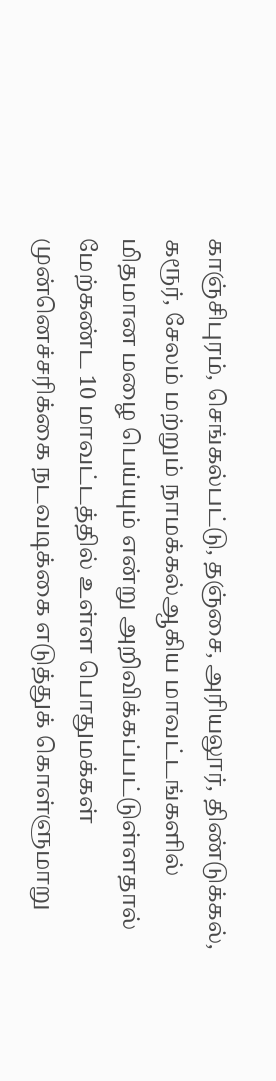காஞ்சிபுரம், செங்கல்பட்டு, தஞ்சை, அரியலூர், திண்டுக்கல், கரூர், சேலம் மற்றும் நாமக்கல்ஆகிய மாவட்டங்களில் மிதமான மழை பெய்யும் என்று அறிவிக்கப்பட்டுள்ளதால் மேற்கண்ட 10 மாவட்டத்தில் உள்ள பொதுமக்கள் முன்னெச்சரிக்கை நடவடிக்கை எடுத்துக் கொள்ளுமாறு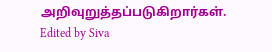அறிவுறுத்தப்படுகிறார்கள்.
Edited by Siva